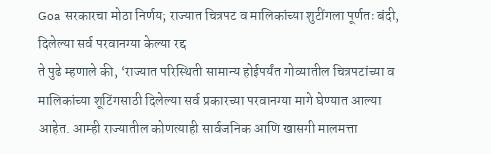Goa सरकारचा मोठा निर्णय; राज्यात चित्रपट व मालिकांच्या शुटींगला पूर्णतः बंदी, दिलेल्या सर्व परवानग्या केल्या रद्द
ते पुढे म्हणाले की, ‘राज्यात परिस्थिती सामान्य होईपर्यंत गोव्यातील चित्रपटांच्या व मालिकांच्या शूटिंगसाठी दिलेल्या सर्व प्रकारच्या परवानग्या मागे घेण्यात आल्या आहेत. आम्ही राज्यातील कोणत्याही सार्वजनिक आणि खासगी मालमत्ता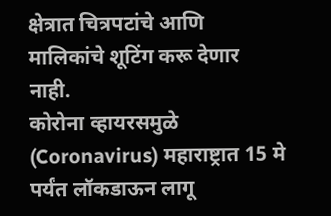क्षेत्रात चित्रपटांचे आणि मालिकांचे शूटिंग करू देणार नाही.
कोरोना व्हायरसमुळे (Coronavirus) महाराष्ट्रात 15 मे पर्यंत लॉकडाऊन लागू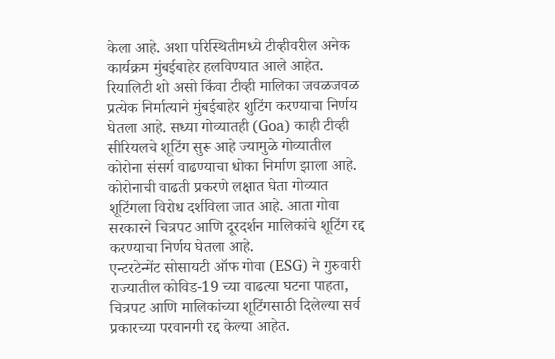केला आहे. अशा परिस्थितीमध्ये टीव्हीवरील अनेक कार्यक्रम मुंबईबाहेर हलविण्यात आले आहेत. रियालिटी शो असो किंवा टीव्ही मालिका जवळजवळ प्रत्येक निर्मात्याने मुंबईबाहेर शुटिंग करण्याचा निर्णय घेतला आहे. सध्या गोव्यातही (Goa) काही टीव्ही सीरियलचे शूटिंग सुरू आहे ज्यामुळे गोव्यातील कोरोना संसर्ग वाढण्याचा धोका निर्माण झाला आहे. कोरोनाची वाढती प्रकरणे लक्षात घेता गोव्यात शूटिंगला विरोध दर्शविला जात आहे. आता गोवा सरकारने चित्रपट आणि दूरदर्शन मालिकांचे शूटिंग रद्द करण्याचा निर्णय घेतला आहे.
एन्टरटेन्मेंट सोसायटी ऑफ गोवा (ESG) ने गुरुवारी राज्यातील कोविड-19 च्या वाढत्या घटना पाहता, चित्रपट आणि मालिकांच्या शूटिंगसाठी दिलेल्या सर्व प्रकारच्या परवानगी रद्द केल्या आहेत.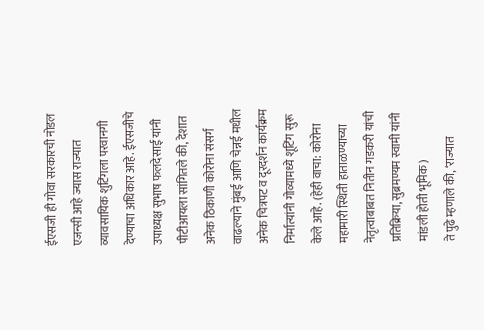ईएसजी ही गोवा सरकारची नोडल एजन्सी आहे ज्यास राज्यात व्यावसायिक शुटिंगला परवानगी देण्याचा अधिकार आहे. ईएसजीचे उपाध्यक्ष सुभाष फलदेसाई यांनी पीटीआयला सांगितले की, देशात अनेक ठिकाणी कोरोना संसर्ग वाढल्याने मुंबई आणि चेन्नई मधील अनेक चित्रपट व दूरदर्शन कार्यक्रम निर्मात्यांनी गोव्यामध्ये शूटिंग सुरू केले आहे. (हेही वाचा: कोरोना महामारी स्थिती हाताळण्याच्या नेतृत्वाबाबत नितीन गडकरी यांची प्रतिक्रिया, सुब्रमण्यम स्वामी यांनी मांडली होती भूमिक)
ते पुढे म्हणाले की, ‘राज्यात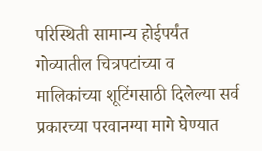परिस्थिती सामान्य होईपर्यंत गोव्यातील चित्रपटांच्या व मालिकांच्या शूटिंगसाठी दिलेल्या सर्व प्रकारच्या परवानग्या मागे घेण्यात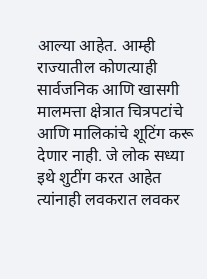आल्या आहेत. आम्ही राज्यातील कोणत्याही सार्वजनिक आणि खासगी मालमत्ता क्षेत्रात चित्रपटांचे आणि मालिकांचे शूटिंग करू देणार नाही. जे लोक सध्या इथे शुटींग करत आहेत त्यांनाही लवकरात लवकर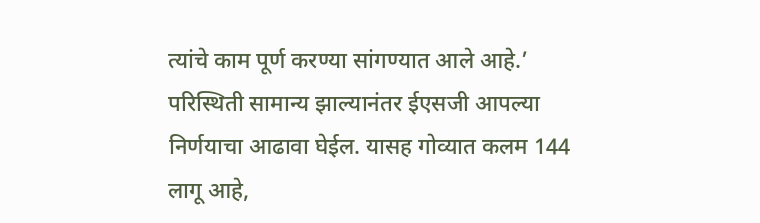त्यांचे काम पूर्ण करण्या सांगण्यात आले आहे.’ परिस्थिती सामान्य झाल्यानंतर ईएसजी आपल्या निर्णयाचा आढावा घेईल. यासह गोव्यात कलम 144 लागू आहे,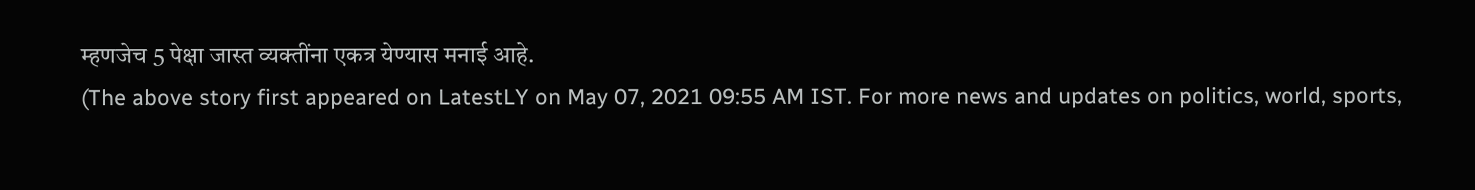म्हणजेच 5 पेक्षा जास्त व्यक्तींना एकत्र येण्यास मनाई आहे.
(The above story first appeared on LatestLY on May 07, 2021 09:55 AM IST. For more news and updates on politics, world, sports,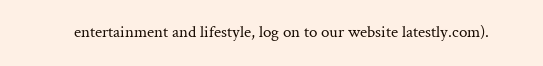entertainment and lifestyle, log on to our website latestly.com).